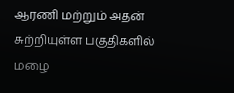ஆரணி மற்றும் அதன் சுற்றியுள்ள பகுதிகளில் மழை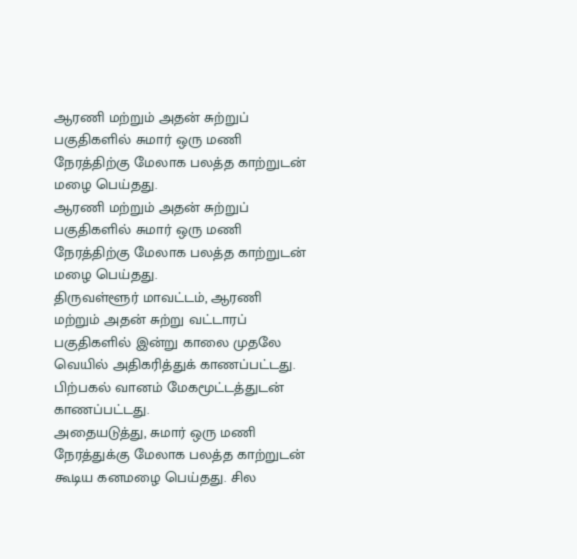ஆரணி மற்றும் அதன் சுற்றுப் பகுதிகளில் சுமார் ஒரு மணி நேரத்திற்கு மேலாக பலத்த காற்றுடன் மழை பெய்தது.
ஆரணி மற்றும் அதன் சுற்றுப் பகுதிகளில் சுமார் ஒரு மணி நேரத்திற்கு மேலாக பலத்த காற்றுடன் மழை பெய்தது.
திருவள்ளூர் மாவட்டம், ஆரணி மற்றும் அதன் சுற்று வட்டாரப் பகுதிகளில் இன்று காலை முதலே வெயில் அதிகரித்துக் காணப்பட்டது. பிற்பகல் வானம் மேகமூட்டத்துடன் காணப்பட்டது.
அதையடுத்து, சுமார் ஒரு மணி நேரத்துக்கு மேலாக பலத்த காற்றுடன் கூடிய கனமழை பெய்தது. சில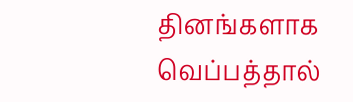தினங்களாக வெப்பத்தால்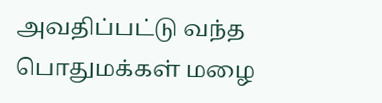அவதிப்பட்டு வந்த பொதுமக்கள் மழை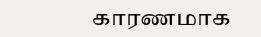காரணமாக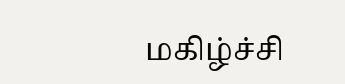மகிழ்ச்சி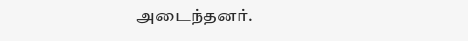அடைந்தனர்.